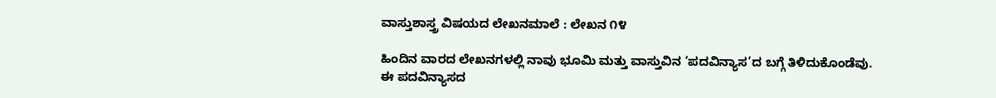ವಾಸ್ತುಶಾಸ್ತ್ರ ವಿಷಯದ ಲೇಖನಮಾಲೆ : ಲೇಖನ ೧೪

ಹಿಂದಿನ ವಾರದ ಲೇಖನಗಳಲ್ಲಿ ನಾವು ಭೂಮಿ ಮತ್ತು ವಾಸ್ತುವಿನ ‘ಪದವಿನ್ಯಾಸ’ದ ಬಗ್ಗೆ ತಿಳಿದುಕೊಂಡೆವು. ಈ ಪದವಿನ್ಯಾಸದ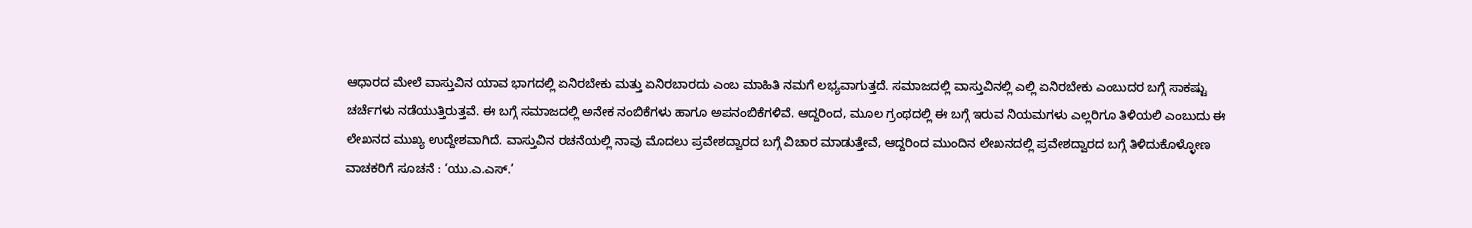ಆಧಾರದ ಮೇಲೆ ವಾಸ್ತುವಿನ ಯಾವ ಭಾಗದಲ್ಲಿ ಏನಿರಬೇಕು ಮತ್ತು ಏನಿರಬಾರದು ಎಂಬ ಮಾಹಿತಿ ನಮಗೆ ಲಭ್ಯವಾಗುತ್ತದೆ. ಸಮಾಜದಲ್ಲಿ ವಾಸ್ತುವಿನಲ್ಲಿ ಎಲ್ಲಿ ಏನಿರಬೇಕು ಎಂಬುದರ ಬಗ್ಗೆ ಸಾಕಷ್ಟು ಚರ್ಚೆಗಳು ನಡೆಯುತ್ತಿರುತ್ತವೆ. ಈ ಬಗ್ಗೆ ಸಮಾಜದಲ್ಲಿ ಅನೇಕ ನಂಬಿಕೆಗಳು ಹಾಗೂ ಅಪನಂಬಿಕೆಗಳಿವೆ. ಆದ್ದರಿಂದ, ಮೂಲ ಗ್ರಂಥದಲ್ಲಿ ಈ ಬಗ್ಗೆ ಇರುವ ನಿಯಮಗಳು ಎಲ್ಲರಿಗೂ ತಿಳಿಯಲಿ ಎಂಬುದು ಈ ಲೇಖನದ ಮುಖ್ಯ ಉದ್ದೇಶವಾಗಿದೆ. ವಾಸ್ತುವಿನ ರಚನೆಯಲ್ಲಿ ನಾವು ಮೊದಲು ಪ್ರವೇಶದ್ವಾರದ ಬಗ್ಗೆ ವಿಚಾರ ಮಾಡುತ್ತೇವೆ, ಆದ್ದರಿಂದ ಮುಂದಿನ ಲೇಖನದಲ್ಲಿ ಪ್ರವೇಶದ್ವಾರದ ಬಗ್ಗೆ ತಿಳಿದುಕೊಳ್ಳೋಣ
ವಾಚಕರಿಗೆ ಸೂಚನೆ : ‘ಯು.ಎ.ಎಸ್.’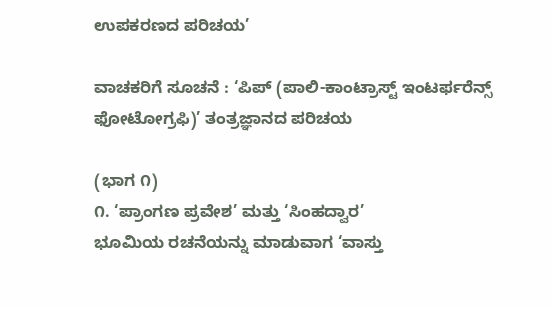ಉಪಕರಣದ ಪರಿಚಯ’

ವಾಚಕರಿಗೆ ಸೂಚನೆ : ‘ಪಿಪ್ (ಪಾಲಿ-ಕಾಂಟ್ರಾಸ್ಟ್ ಇಂಟರ್ಫರೆನ್ಸ್ ಫೋಟೋಗ್ರಫಿ)’ ತಂತ್ರಜ್ಞಾನದ ಪರಿಚಯ

(ಭಾಗ ೧)
೧. ‘ಪ್ರಾಂಗಣ ಪ್ರವೇಶ’ ಮತ್ತು ‘ಸಿಂಹದ್ವಾರ’
ಭೂಮಿಯ ರಚನೆಯನ್ನು ಮಾಡುವಾಗ ‘ವಾಸ್ತು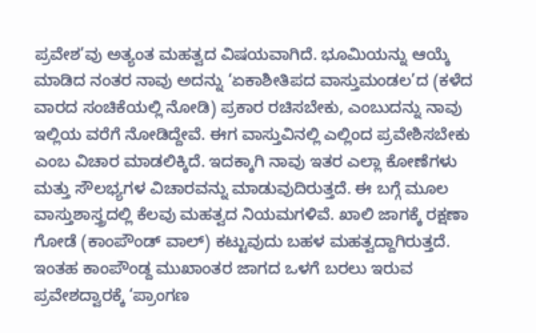ಪ್ರವೇಶ’ವು ಅತ್ಯಂತ ಮಹತ್ವದ ವಿಷಯವಾಗಿದೆ. ಭೂಮಿಯನ್ನು ಆಯ್ಕೆ ಮಾಡಿದ ನಂತರ ನಾವು ಅದನ್ನು ‘ಏಕಾಶೀತಿಪದ ವಾಸ್ತುಮಂಡಲ’ದ (ಕಳೆದ ವಾರದ ಸಂಚಿಕೆಯಲ್ಲಿ ನೋಡಿ) ಪ್ರಕಾರ ರಚಿಸಬೇಕು, ಎಂಬುದನ್ನು ನಾವು ಇಲ್ಲಿಯ ವರೆಗೆ ನೋಡಿದ್ದೇವೆ. ಈಗ ವಾಸ್ತುವಿನಲ್ಲಿ ಎಲ್ಲಿಂದ ಪ್ರವೇಶಿಸಬೇಕು ಎಂಬ ವಿಚಾರ ಮಾಡಲಿಕ್ಕಿದೆ. ಇದಕ್ಕಾಗಿ ನಾವು ಇತರ ಎಲ್ಲಾ ಕೋಣೆಗಳು ಮತ್ತು ಸೌಲಭ್ಯಗಳ ವಿಚಾರವನ್ನು ಮಾಡುವುದಿರುತ್ತದೆ. ಈ ಬಗ್ಗೆ ಮೂಲ ವಾಸ್ತುಶಾಸ್ತ್ರದಲ್ಲಿ ಕೆಲವು ಮಹತ್ವದ ನಿಯಮಗಳಿವೆ. ಖಾಲಿ ಜಾಗಕ್ಕೆ ರಕ್ಷಣಾ ಗೋಡೆ (ಕಾಂಪೌಂಡ್ ವಾಲ್) ಕಟ್ಟುವುದು ಬಹಳ ಮಹತ್ವದ್ದಾಗಿರುತ್ತದೆ. ಇಂತಹ ಕಾಂಪೌಂಡ್ದ ಮುಖಾಂತರ ಜಾಗದ ಒಳಗೆ ಬರಲು ಇರುವ ಪ್ರವೇಶದ್ವಾರಕ್ಕೆ ‘ಪ್ರಾಂಗಣ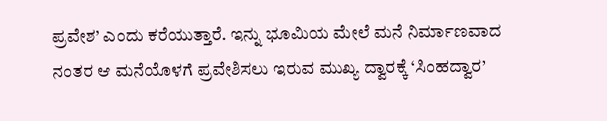ಪ್ರವೇಶ’ ಎಂದು ಕರೆಯುತ್ತಾರೆ. ಇನ್ನು ಭೂಮಿಯ ಮೇಲೆ ಮನೆ ನಿರ್ಮಾಣವಾದ ನಂತರ ಆ ಮನೆಯೊಳಗೆ ಪ್ರವೇಶಿಸಲು ಇರುವ ಮುಖ್ಯ ದ್ವಾರಕ್ಕೆ ‘ಸಿಂಹದ್ವಾರ’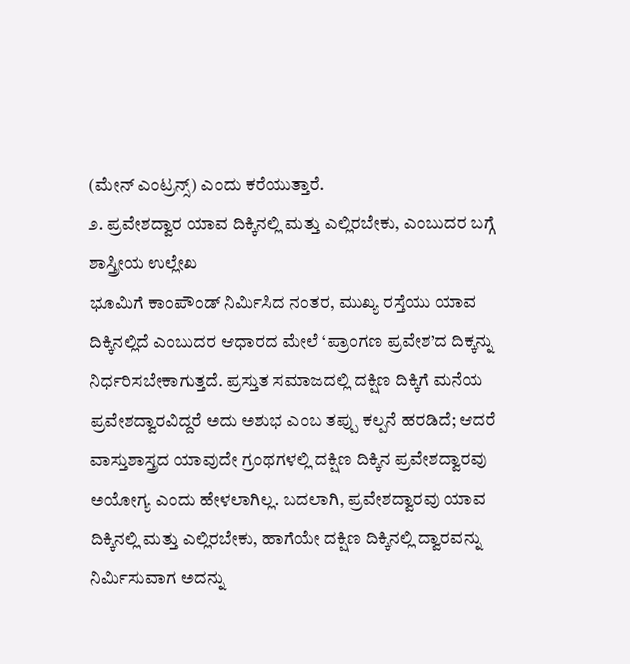(ಮೇನ್ ಎಂಟ್ರನ್ಸ್) ಎಂದು ಕರೆಯುತ್ತಾರೆ.
೨. ಪ್ರವೇಶದ್ವಾರ ಯಾವ ದಿಕ್ಕಿನಲ್ಲಿ ಮತ್ತು ಎಲ್ಲಿರಬೇಕು, ಎಂಬುದರ ಬಗ್ಗೆ ಶಾಸ್ತ್ರೀಯ ಉಲ್ಲೇಖ
ಭೂಮಿಗೆ ಕಾಂಪೌಂಡ್ ನಿರ್ಮಿಸಿದ ನಂತರ, ಮುಖ್ಯ ರಸ್ತೆಯು ಯಾವ ದಿಕ್ಕಿನಲ್ಲಿದೆ ಎಂಬುದರ ಆಧಾರದ ಮೇಲೆ ‘ಪ್ರಾಂಗಣ ಪ್ರವೇಶ’ದ ದಿಕ್ಕನ್ನು ನಿರ್ಧರಿಸಬೇಕಾಗುತ್ತದೆ. ಪ್ರಸ್ತುತ ಸಮಾಜದಲ್ಲಿ ದಕ್ಷಿಣ ದಿಕ್ಕಿಗೆ ಮನೆಯ ಪ್ರವೇಶದ್ವಾರವಿದ್ದರೆ ಅದು ಅಶುಭ ಎಂಬ ತಪ್ಪು ಕಲ್ಪನೆ ಹರಡಿದೆ; ಆದರೆ ವಾಸ್ತುಶಾಸ್ತ್ರದ ಯಾವುದೇ ಗ್ರಂಥಗಳಲ್ಲಿ ದಕ್ಷಿಣ ದಿಕ್ಕಿನ ಪ್ರವೇಶದ್ವಾರವು ಅಯೋಗ್ಯ ಎಂದು ಹೇಳಲಾಗಿಲ್ಲ. ಬದಲಾಗಿ, ಪ್ರವೇಶದ್ವಾರವು ಯಾವ ದಿಕ್ಕಿನಲ್ಲಿ ಮತ್ತು ಎಲ್ಲಿರಬೇಕು, ಹಾಗೆಯೇ ದಕ್ಷಿಣ ದಿಕ್ಕಿನಲ್ಲಿ ದ್ವಾರವನ್ನು ನಿರ್ಮಿಸುವಾಗ ಅದನ್ನು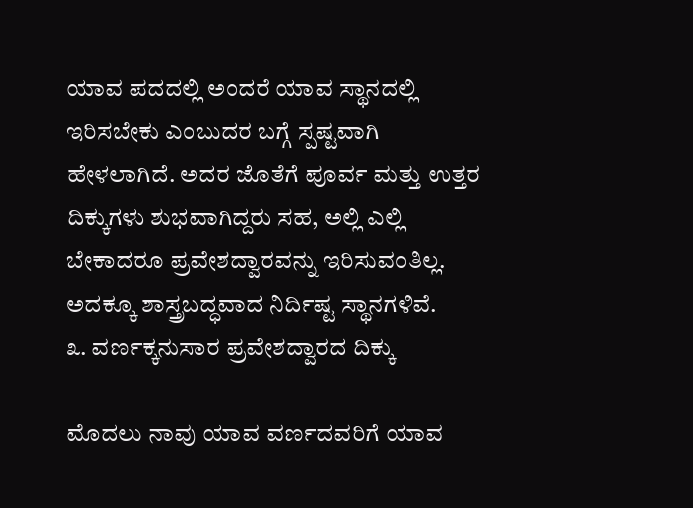ಯಾವ ಪದದಲ್ಲಿ ಅಂದರೆ ಯಾವ ಸ್ಥಾನದಲ್ಲಿ ಇರಿಸಬೇಕು ಎಂಬುದರ ಬಗ್ಗೆ ಸ್ಪಷ್ಟವಾಗಿ ಹೇಳಲಾಗಿದೆ. ಅದರ ಜೊತೆಗೆ ಪೂರ್ವ ಮತ್ತು ಉತ್ತರ ದಿಕ್ಕುಗಳು ಶುಭವಾಗಿದ್ದರು ಸಹ, ಅಲ್ಲಿ ಎಲ್ಲಿ ಬೇಕಾದರೂ ಪ್ರವೇಶದ್ವಾರವನ್ನು ಇರಿಸುವಂತಿಲ್ಲ. ಅದಕ್ಕೂ ಶಾಸ್ತ್ರಬದ್ಧವಾದ ನಿರ್ದಿಷ್ಟ ಸ್ಥಾನಗಳಿವೆ.
೩. ವರ್ಣಕ್ಕನುಸಾರ ಪ್ರವೇಶದ್ವಾರದ ದಿಕ್ಕು

ಮೊದಲು ನಾವು ಯಾವ ವರ್ಣದವರಿಗೆ ಯಾವ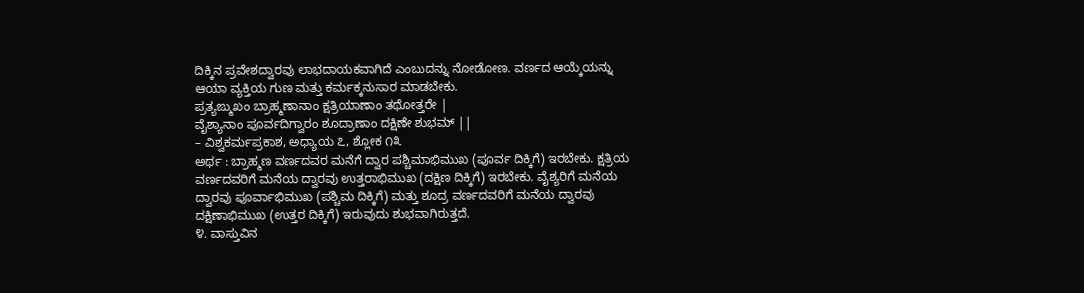ದಿಕ್ಕಿನ ಪ್ರವೇಶದ್ವಾರವು ಲಾಭದಾಯಕವಾಗಿದೆ ಎಂಬುದನ್ನು ನೋಡೋಣ. ವರ್ಣದ ಆಯ್ಕೆಯನ್ನು ಆಯಾ ವ್ಯಕ್ತಿಯ ಗುಣ ಮತ್ತು ಕರ್ಮಕ್ಕನುಸಾರ ಮಾಡಬೇಕು.
ಪ್ರತ್ಯಙ್ಮುಖಂ ಬ್ರಾಹ್ಮಣಾನಾಂ ಕ್ಷತ್ರಿಯಾಣಾಂ ತಥೋತ್ತರೇ |
ವೈಶ್ಯಾನಾಂ ಪೂರ್ವದಿಗ್ವಾರಂ ಶೂದ್ರಾಣಾಂ ದಕ್ಷಿಣೇ ಶುಭಮ್ ||
– ವಿಶ್ವಕರ್ಮಪ್ರಕಾಶ, ಅಧ್ಯಾಯ ೭, ಶ್ಲೋಕ ೧೩
ಅರ್ಥ : ಬ್ರಾಹ್ಮಣ ವರ್ಣದವರ ಮನೆಗೆ ದ್ವಾರ ಪಶ್ಚಿಮಾಭಿಮುಖ (ಪೂರ್ವ ದಿಕ್ಕಿಗೆ) ಇರಬೇಕು. ಕ್ಷತ್ರಿಯ ವರ್ಣದವರಿಗೆ ಮನೆಯ ದ್ವಾರವು ಉತ್ತರಾಭಿಮುಖ (ದಕ್ಷಿಣ ದಿಕ್ಕಿಗೆ) ಇರಬೇಕು. ವೈಶ್ಯರಿಗೆ ಮನೆಯ ದ್ವಾರವು ಪೂರ್ವಾಭಿಮುಖ (ಪಶ್ಚಿಮ ದಿಕ್ಕಿಗೆ) ಮತ್ತು ಶೂದ್ರ ವರ್ಣದವರಿಗೆ ಮನೆಯ ದ್ವಾರವು ದಕ್ಷಿಣಾಭಿಮುಖ (ಉತ್ತರ ದಿಕ್ಕಿಗೆ) ಇರುವುದು ಶುಭವಾಗಿರುತ್ತದೆ.
೪. ವಾಸ್ತುವಿನ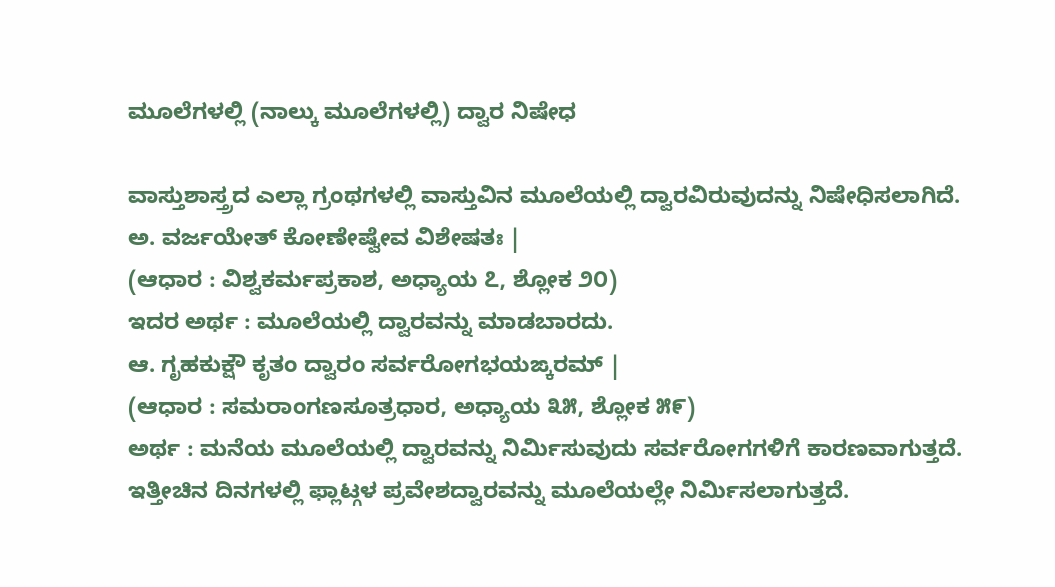ಮೂಲೆಗಳಲ್ಲಿ (ನಾಲ್ಕು ಮೂಲೆಗಳಲ್ಲಿ) ದ್ವಾರ ನಿಷೇಧ

ವಾಸ್ತುಶಾಸ್ತ್ರದ ಎಲ್ಲಾ ಗ್ರಂಥಗಳಲ್ಲಿ ವಾಸ್ತುವಿನ ಮೂಲೆಯಲ್ಲಿ ದ್ವಾರವಿರುವುದನ್ನು ನಿಷೇಧಿಸಲಾಗಿದೆ.
ಅ. ವರ್ಜಯೇತ್ ಕೋಣೇಷ್ವೇವ ವಿಶೇಷತಃ |
(ಆಧಾರ : ವಿಶ್ವಕರ್ಮಪ್ರಕಾಶ, ಅಧ್ಯಾಯ ೭, ಶ್ಲೋಕ ೨೦)
ಇದರ ಅರ್ಥ : ಮೂಲೆಯಲ್ಲಿ ದ್ವಾರವನ್ನು ಮಾಡಬಾರದು.
ಆ. ಗೃಹಕುಕ್ಷೌ ಕೃತಂ ದ್ವಾರಂ ಸರ್ವರೋಗಭಯಙ್ಕರಮ್ |
(ಆಧಾರ : ಸಮರಾಂಗಣಸೂತ್ರಧಾರ, ಅಧ್ಯಾಯ ೩೫, ಶ್ಲೋಕ ೫೯)
ಅರ್ಥ : ಮನೆಯ ಮೂಲೆಯಲ್ಲಿ ದ್ವಾರವನ್ನು ನಿರ್ಮಿಸುವುದು ಸರ್ವರೋಗಗಳಿಗೆ ಕಾರಣವಾಗುತ್ತದೆ.
ಇತ್ತೀಚಿನ ದಿನಗಳಲ್ಲಿ ಫ್ಲಾಟ್ಗಳ ಪ್ರವೇಶದ್ವಾರವನ್ನು ಮೂಲೆಯಲ್ಲೇ ನಿರ್ಮಿಸಲಾಗುತ್ತದೆ.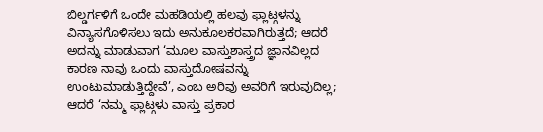ಬಿಲ್ಡರ್ಗಳಿಗೆ ಒಂದೇ ಮಹಡಿಯಲ್ಲಿ ಹಲವು ಫ್ಲಾಟ್ಗಳನ್ನು ವಿನ್ಯಾಸಗೊಳಿಸಲು ಇದು ಅನುಕೂಲಕರವಾಗಿರುತ್ತದೆ; ಆದರೆ ಅದನ್ನು ಮಾಡುವಾಗ ‘ಮೂಲ ವಾಸ್ತುಶಾಸ್ತ್ರದ ಜ್ಞಾನವಿಲ್ಲದ ಕಾರಣ ನಾವು ಒಂದು ವಾಸ್ತುದೋಷವನ್ನು ಉಂಟುಮಾಡುತ್ತಿದ್ದೇವೆ’, ಎಂಬ ಅರಿವು ಅವರಿಗೆ ಇರುವುದಿಲ್ಲ; ಆದರೆ ‘ನಮ್ಮ ಫ್ಲಾಟ್ಗಳು ವಾಸ್ತು ಪ್ರಕಾರ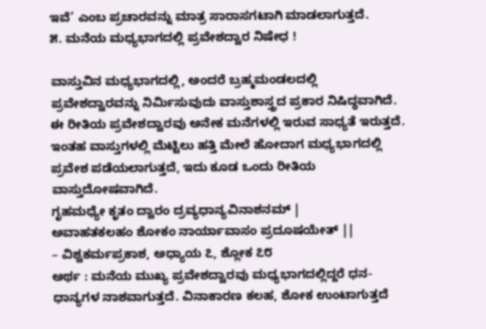ಇವೆ’ ಎಂಬ ಪ್ರಚಾರವನ್ನು ಮಾತ್ರ ಸಾರಾಸಗಟಾಗಿ ಮಾಡಲಾಗುತ್ತದೆ.
೫. ಮನೆಯ ಮಧ್ಯಭಾಗದಲ್ಲಿ ಪ್ರವೇಶದ್ವಾರ ನಿಷೇಧ !

ವಾಸ್ತುವಿನ ಮಧ್ಯಭಾಗದಲ್ಲಿ, ಅಂದರೆ ಬ್ರಹ್ಮಮಂಡಲದಲ್ಲಿ ಪ್ರವೇಶದ್ವಾರವನ್ನು ನಿರ್ಮಿಸುವುದು ವಾಸ್ತುಶಾಸ್ತ್ರದ ಪ್ರಕಾರ ನಿಷಿದ್ಧವಾಗಿದೆ. ಈ ರೀತಿಯ ಪ್ರವೇಶದ್ವಾರವು ಅನೇಕ ಮನೆಗಳಲ್ಲಿ ಇರುವ ಸಾಧ್ಯತೆ ಇರುತ್ತದೆ. ಇಂತಹ ವಾಸ್ತುಗಳಲ್ಲಿ ಮೆಟ್ಟಿಲು ಹತ್ತಿ ಮೇಲೆ ಹೋದಾಗ ಮಧ್ಯಭಾಗದಲ್ಲಿ ಪ್ರವೇಶ ಪಡೆಯಲಾಗುತ್ತದೆ, ಇದು ಕೂಡ ಒಂದು ರೀತಿಯ ವಾಸ್ತುದೋಷವಾಗಿದೆ.
ಗೃಹಮಧ್ಯೇ ಕೃತಂ ದ್ವಾರಂ ದ್ರವ್ಯಧಾನ್ಯವಿನಾಶನಮ್ |
ಅವಾಹತಕಲಹಂ ಶೋಕಂ ನಾರ್ಯಾವಾಸಂ ಪ್ರದೂಷಯೇತ್ ||
– ವಿಶ್ವಕರ್ಮಪ್ರಕಾಶ, ಅಧ್ಯಾಯ ೭, ಶ್ಲೋಕ ೭೮
ಅರ್ಥ : ಮನೆಯ ಮುಖ್ಯ ಪ್ರವೇಶದ್ವಾರವು ಮಧ್ಯಭಾಗದಲ್ಲಿದ್ದರೆ ಧನ-ಧಾನ್ಯಗಳ ನಾಶವಾಗುತ್ತದೆ. ವಿನಾಕಾರಣ ಕಲಹ, ಶೋಕ ಉಂಟಾಗುತ್ತದೆ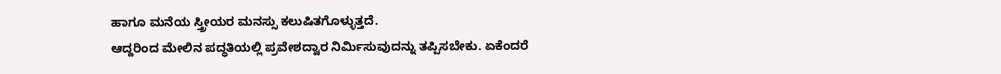ಹಾಗೂ ಮನೆಯ ಸ್ತ್ರೀಯರ ಮನಸ್ಸು ಕಲುಷಿತಗೊಳ್ಳುತ್ತದೆ.
ಆದ್ದರಿಂದ ಮೇಲಿನ ಪದ್ಧತಿಯಲ್ಲಿ ಪ್ರವೇಶದ್ವಾರ ನಿರ್ಮಿಸುವುದನ್ನು ತಪ್ಪಿಸಬೇಕು. ಏಕೆಂದರೆ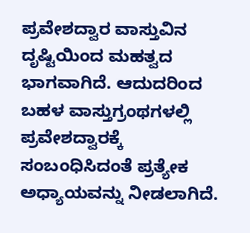ಪ್ರವೇಶದ್ವಾರ ವಾಸ್ತುವಿನ ದೃಷ್ಟಿಯಿಂದ ಮಹತ್ವದ ಭಾಗವಾಗಿದೆ. ಆದುದರಿಂದ ಬಹಳ ವಾಸ್ತುಗ್ರಂಥಗಳಲ್ಲಿ ಪ್ರವೇಶದ್ವಾರಕ್ಕೆ ಸಂಬಂಧಿಸಿದಂತೆ ಪ್ರತ್ಯೇಕ ಅಧ್ಯಾಯವನ್ನು ನೀಡಲಾಗಿದೆ.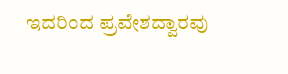ಇದರಿಂದ ಪ್ರವೇಶದ್ವಾರವು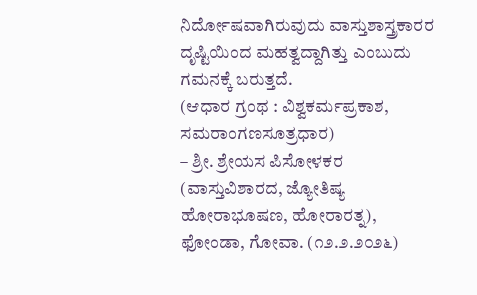ನಿರ್ದೋಷವಾಗಿರುವುದು ವಾಸ್ತುಶಾಸ್ತ್ರಕಾರರ ದೃಷ್ಟಿಯಿಂದ ಮಹತ್ವದ್ದಾಗಿತ್ತು ಎಂಬುದು ಗಮನಕ್ಕೆ ಬರುತ್ತದೆ.
(ಆಧಾರ ಗ್ರಂಥ : ವಿಶ್ವಕರ್ಮಪ್ರಕಾಶ, ಸಮರಾಂಗಣಸೂತ್ರಧಾರ)
– ಶ್ರೀ. ಶ್ರೇಯಸ ಪಿಸೋಳಕರ (ವಾಸ್ತುವಿಶಾರದ, ಜ್ಯೋತಿಷ್ಯ ಹೋರಾಭೂಷಣ, ಹೋರಾರತ್ನ), ಫೋಂಡಾ, ಗೋವಾ. (೧೨.೨.೨೦೨೬)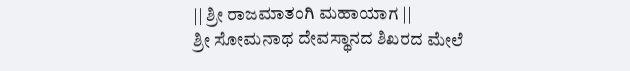|| ಶ್ರೀ ರಾಜಮಾತಂಗಿ ಮಹಾಯಾಗ ||
ಶ್ರೀ ಸೋಮನಾಥ ದೇವಸ್ಥಾನದ ಶಿಖರದ ಮೇಲೆ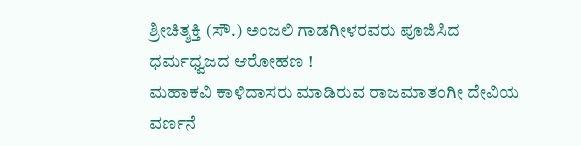ಶ್ರೀಚಿತ್ಶಕ್ತಿ (ಸೌ.) ಅಂಜಲಿ ಗಾಡಗೀಳರವರು ಪೂಜಿಸಿದ ಧರ್ಮಧ್ವಜದ ಆರೋಹಣ !
ಮಹಾಕವಿ ಕಾಳಿದಾಸರು ಮಾಡಿರುವ ರಾಜಮಾತಂಗೀ ದೇವಿಯ ವರ್ಣನೆ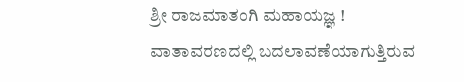ಶ್ರೀ ರಾಜಮಾತಂಗಿ ಮಹಾಯಜ್ಞ !
ವಾತಾವರಣದಲ್ಲಿ ಬದಲಾವಣೆಯಾಗುತ್ತಿರುವ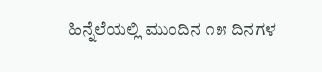ಹಿನ್ನೆಲೆಯಲ್ಲಿ ಮುಂದಿನ ೧೫ ದಿನಗಳ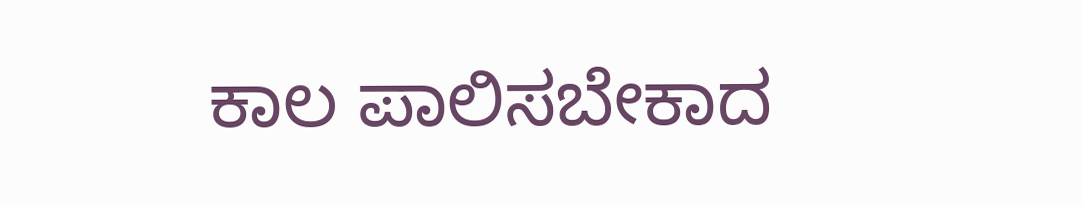ಕಾಲ ಪಾಲಿಸಬೇಕಾದ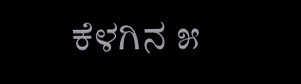ಕೆಳಗಿನ ೫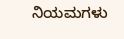ನಿಯಮಗಳು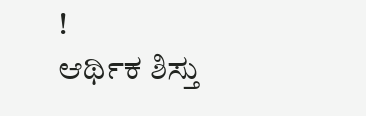!
ಆರ್ಥಿಕ ಶಿಸ್ತು